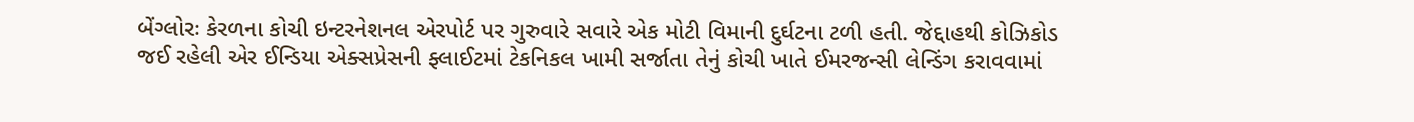બેંગ્લોરઃ કેરળના કોચી ઇન્ટરનેશનલ એરપોર્ટ પર ગુરુવારે સવારે એક મોટી વિમાની દુર્ઘટના ટળી હતી. જેદ્દાહથી કોઝિકોડ જઈ રહેલી એર ઈન્ડિયા એક્સપ્રેસની ફ્લાઈટમાં ટેકનિકલ ખામી સર્જાતા તેનું કોચી ખાતે ઈમરજન્સી લેન્ડિંગ કરાવવામાં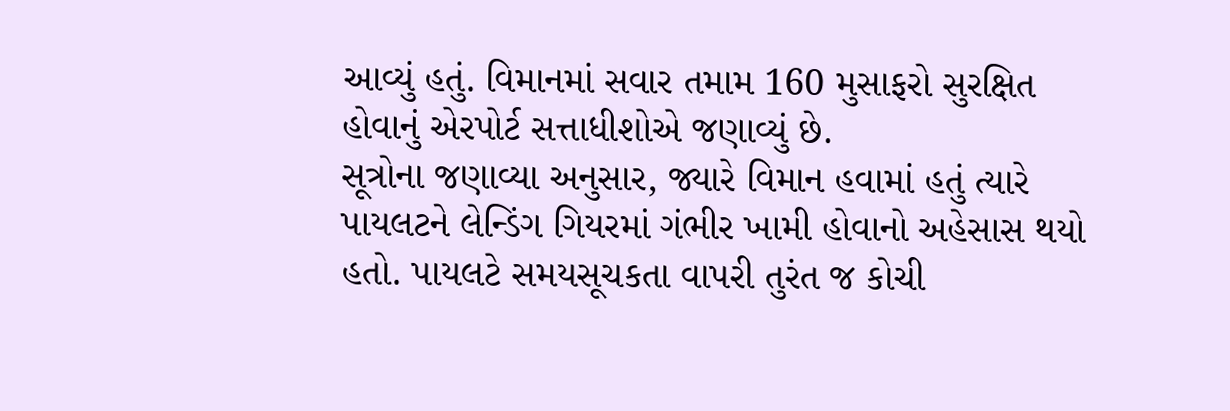આવ્યું હતું. વિમાનમાં સવાર તમામ 160 મુસાફરો સુરક્ષિત હોવાનું એરપોર્ટ સત્તાધીશોએ જણાવ્યું છે.
સૂત્રોના જણાવ્યા અનુસાર, જ્યારે વિમાન હવામાં હતું ત્યારે પાયલટને લેન્ડિંગ ગિયરમાં ગંભીર ખામી હોવાનો અહેસાસ થયો હતો. પાયલટે સમયસૂચકતા વાપરી તુરંત જ કોચી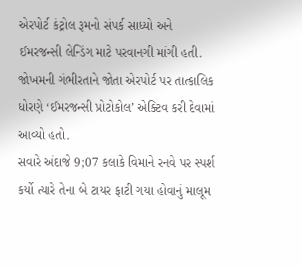એરપોર્ટ કંટ્રોલ રૂમનો સંપર્ક સાધ્યો અને ઈમરજન્સી લેન્ડિંગ માટે પરવાનગી માંગી હતી. જોખમની ગંભીરતાને જોતા એરપોર્ટ પર તાત્કાલિક ધોરણે ‘ઈમરજન્સી પ્રોટોકોલ’ એક્ટિવ કરી દેવામાં આવ્યો હતો.
સવારે અંદાજે 9;07 કલાકે વિમાને રનવે પર સ્પર્શ કર્યો ત્યારે તેના બે ટાયર ફાટી ગયા હોવાનું માલૂમ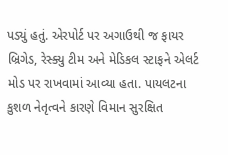પડ્યું હતું. એરપોર્ટ પર અગાઉથી જ ફાયર બ્રિગેડ, રેસ્ક્યુ ટીમ અને મેડિકલ સ્ટાફને એલર્ટ મોડ પર રાખવામાં આવ્યા હતા. પાયલટના કુશળ નેતૃત્વને કારણે વિમાન સુરક્ષિત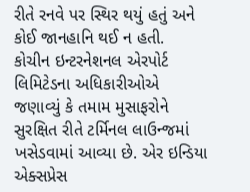રીતે રનવે પર સ્થિર થયું હતું અને કોઈ જાનહાનિ થઈ ન હતી.
કોચીન ઇન્ટરનેશનલ એરપોર્ટ લિમિટેડના અધિકારીઓએ જણાવ્યું કે તમામ મુસાફરોને સુરક્ષિત રીતે ટર્મિનલ લાઉન્જમાં ખસેડવામાં આવ્યા છે. એર ઇન્ડિયા એક્સપ્રેસ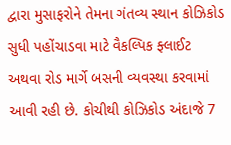દ્વારા મુસાફરોને તેમના ગંતવ્ય સ્થાન કોઝિકોડ સુધી પહોંચાડવા માટે વૈકલ્પિક ફ્લાઈટ અથવા રોડ માર્ગે બસની વ્યવસ્થા કરવામાં આવી રહી છે. કોચીથી કોઝિકોડ અંદાજે 7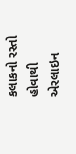કલાકનો રસ્તો હોવાથી એરલાઇન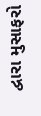દ્વારા મુસાફરો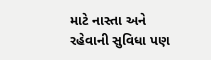માટે નાસ્તા અને રહેવાની સુવિધા પણ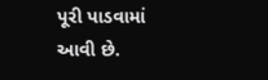પૂરી પાડવામાં આવી છે.